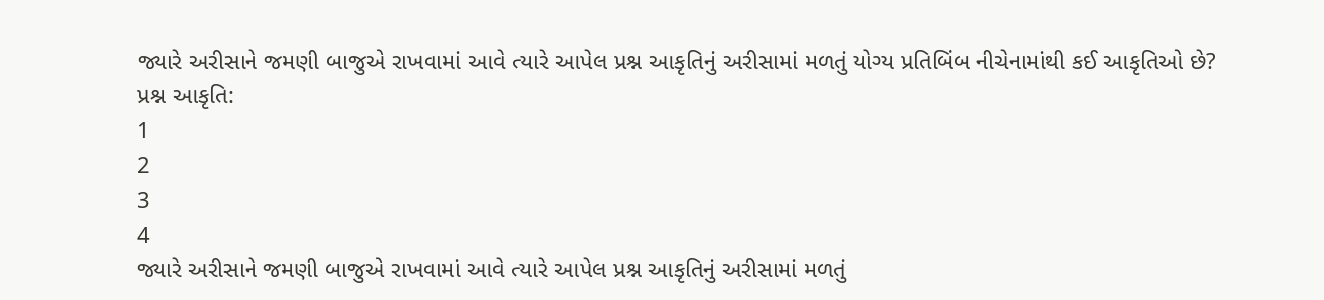જ્યારે અરીસાને જમણી બાજુએ રાખવામાં આવે ત્યારે આપેલ પ્રશ્ન આકૃતિનું અરીસામાં મળતું યોગ્ય પ્રતિબિંબ નીચેનામાંથી કઈ આકૃતિઓ છે?
પ્રશ્ન આકૃતિ:
1
2
3
4
જ્યારે અરીસાને જમણી બાજુએ રાખવામાં આવે ત્યારે આપેલ પ્રશ્ન આકૃતિનું અરીસામાં મળતું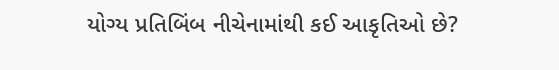યોગ્ય પ્રતિબિંબ નીચેનામાંથી કઈ આકૃતિઓ છે?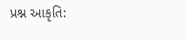પ્રશ્ન આકૃતિ: